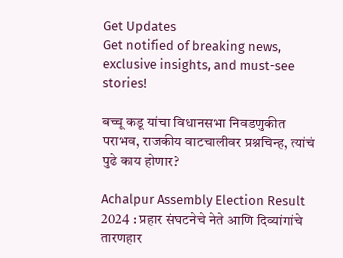Get Updates
Get notified of breaking news, exclusive insights, and must-see stories!

बच्चू कडू यांचा विधानसभा निवडणुकीत पराभव, राजकीय वाटचालीवर प्रश्नचिन्ह, त्यांचं पुढे काय होणार?

Achalpur Assembly Election Result 2024 : प्रहार संघटनेचे नेते आणि दिव्यांगांचे तारणहार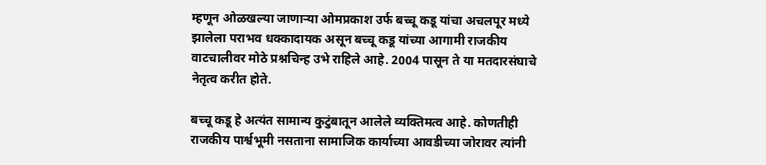म्हणून ओळखल्या जाणाऱ्या ओमप्रकाश उर्फ बच्चू कडू यांचा अचलपूर मध्ये झालेला पराभव धक्कादायक असून बच्चू कडू यांच्या आगामी राजकीय वाटचालीवर मोठे प्रश्नचिन्ह उभे राहिले आहे. 2004 पासून ते या मतदारसंघाचे नेतृत्व करीत होते.

बच्चू कडू हे अत्यंत सामान्य कुटुंबातून आलेले व्यक्तिमत्व आहे. कोणतीही राजकीय पार्श्वभूमी नसताना सामाजिक कार्याच्या आवडीच्या जोरावर त्यांनी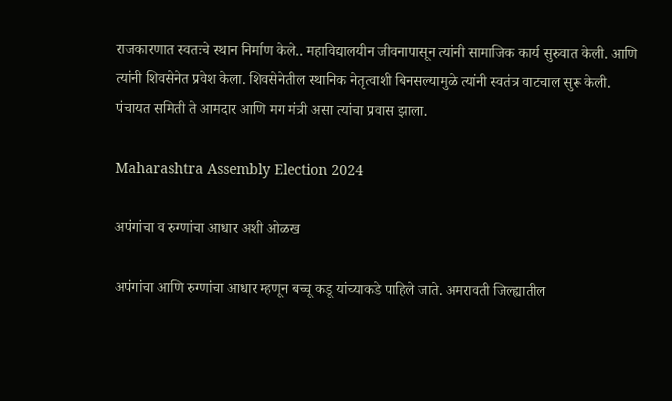राजकारणात स्वतःचे स्थान निर्माण केले.. महाविद्यालयीन जीवनापासून त्यांनी सामाजिक कार्य सुरुवात केली. आणि त्यांनी शिवसेनेत प्रवेश केला. शिवसेनेतील स्थानिक नेतृत्वाशी बिनसल्यामुळे त्यांनी स्वतंत्र वाटचाल सुरू केली. पंचायत समिती ते आमदार आणि मग मंत्री असा त्यांचा प्रवास झाला.

Maharashtra Assembly Election 2024

अपंगांचा व रुग्णांचा आधार अशी ओळख

अपंगांचा आणि रुग्णांचा आधार म्हणून बच्चू कडू यांच्याकडे पाहिले जाते. अमरावती जिल्ह्यातील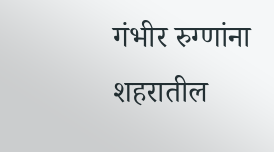गंभीर रुग्णांना शहरातील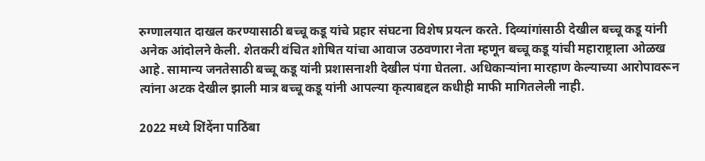रुग्णालयात दाखल करण्यासाठी बच्चू कडू यांचे प्रहार संघटना विशेष प्रयत्न करते. दिव्यांगांसाठी देखील बच्चू कडू यांनी अनेक आंदोलने केली. शेतकरी वंचित शोषित यांचा आवाज उठवणारा नेता म्हणून बच्चू कडू यांची महाराष्ट्राला ओळख आहे. सामान्य जनतेसाठी बच्चू कडू यांनी प्रशासनाशी देखील पंगा घेतला. अधिकाऱ्यांना मारहाण केल्याच्या आरोपावरून त्यांना अटक देखील झाली मात्र बच्चू कडू यांनी आपल्या कृत्याबद्दल कधीही माफी मागितलेली नाही.

2022 मध्ये शिंदेंना पाठिंबा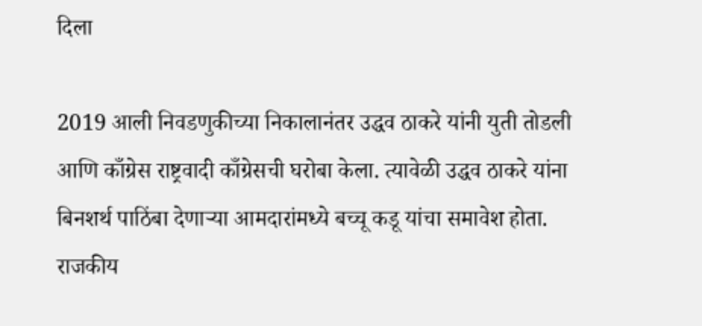दिला

2019 आली निवडणुकीच्या निकालानंतर उद्धव ठाकरे यांनी युती तोडली आणि काँग्रेस राष्ट्रवादी काँग्रेसची घरोबा केला. त्यावेळी उद्धव ठाकरे यांना बिनशर्थ पाठिंबा देणाऱ्या आमदारांमध्ये बच्चू कडू यांचा समावेश होता. राजकीय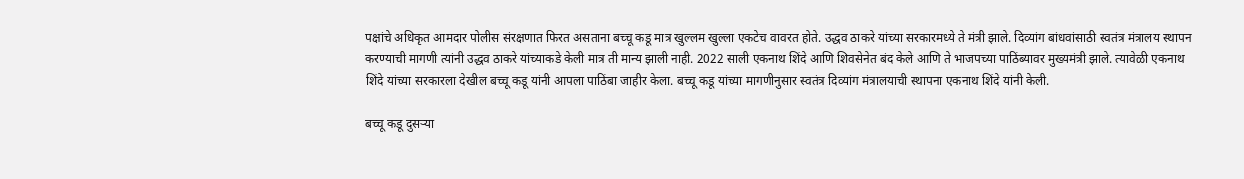पक्षांचे अधिकृत आमदार पोलीस संरक्षणात फिरत असताना बच्चू कडू मात्र खुल्लम खुल्ला एकटेच वावरत होते. उद्धव ठाकरे यांच्या सरकारमध्ये ते मंत्री झाले. दिव्यांग बांधवांसाठी स्वतंत्र मंत्रालय स्थापन करण्याची मागणी त्यांनी उद्धव ठाकरे यांच्याकडे केली मात्र ती मान्य झाली नाही. 2022 साली एकनाथ शिंदे आणि शिवसेनेत बंद केले आणि ते भाजपच्या पाठिंब्यावर मुख्यमंत्री झाले. त्यावेळी एकनाथ शिंदे यांच्या सरकारला देखील बच्चू कडू यांनी आपला पाठिंबा जाहीर केला. बच्चू कडू यांच्या मागणीनुसार स्वतंत्र दिव्यांग मंत्रालयाची स्थापना एकनाथ शिंदे यांनी केली.

बच्चू कडू दुसऱ्या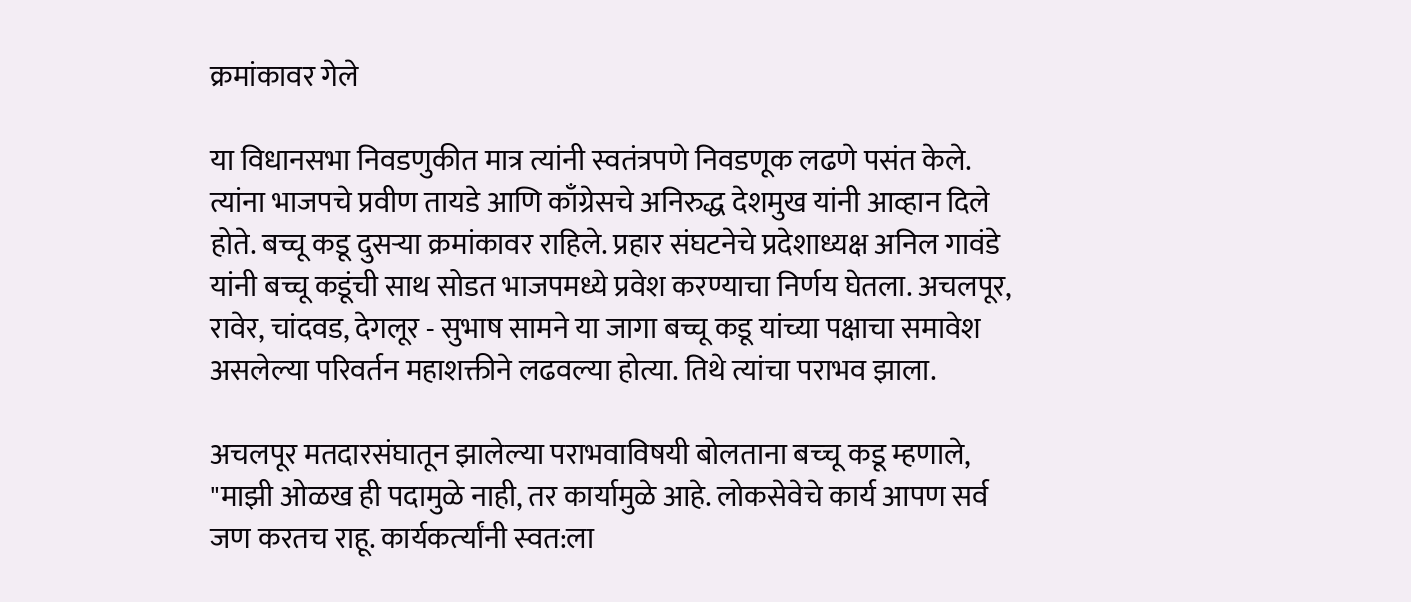क्रमांकावर गेले

या विधानसभा निवडणुकीत मात्र त्यांनी स्वतंत्रपणे निवडणूक लढणे पसंत केले. त्यांना भाजपचे प्रवीण तायडे आणि काँग्रेसचे अनिरुद्ध देशमुख यांनी आव्हान दिले होते. बच्चू कडू दुसऱ्या क्रमांकावर राहिले. प्रहार संघटनेचे प्रदेशाध्यक्ष अनिल गावंडे यांनी बच्चू कडूंची साथ सोडत भाजपमध्ये प्रवेश करण्याचा निर्णय घेतला. अचलपूर, रावेर, चांदवड, देगलूर - सुभाष सामने या जागा बच्चू कडू यांच्या पक्षाचा समावेश असलेल्या परिवर्तन महाशक्तीने लढवल्या होत्या. तिथे त्यांचा पराभव झाला.

अचलपूर मतदारसंघातून झालेल्‍या पराभवाविषयी बोलताना बच्‍चू कडू म्‍हणाले, "माझी ओळख ही पदामुळे नाही, तर कार्यामुळे आहे. लोकसेवेचे कार्य आपण सर्व जण करतच राहू. कार्यकर्त्‍यांनी स्‍वत:ला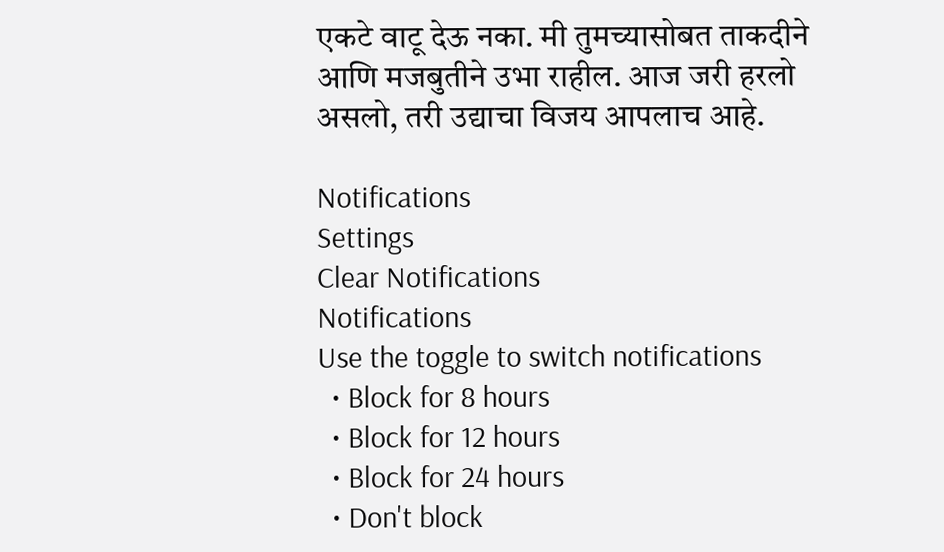एकटे वाटू देऊ नका. मी तुमच्‍यासोबत ताकदीने आणि मजबुतीने उभा राहील. आज जरी हरलो असलो, तरी उद्याचा विजय आपलाच आहे.

Notifications
Settings
Clear Notifications
Notifications
Use the toggle to switch notifications
  • Block for 8 hours
  • Block for 12 hours
  • Block for 24 hours
  • Don't block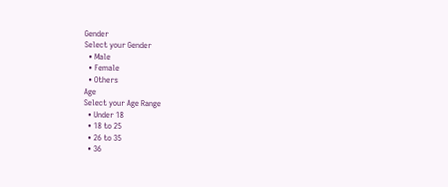Gender
Select your Gender
  • Male
  • Female
  • Others
Age
Select your Age Range
  • Under 18
  • 18 to 25
  • 26 to 35
  • 36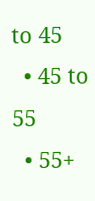to 45
  • 45 to 55
  • 55+